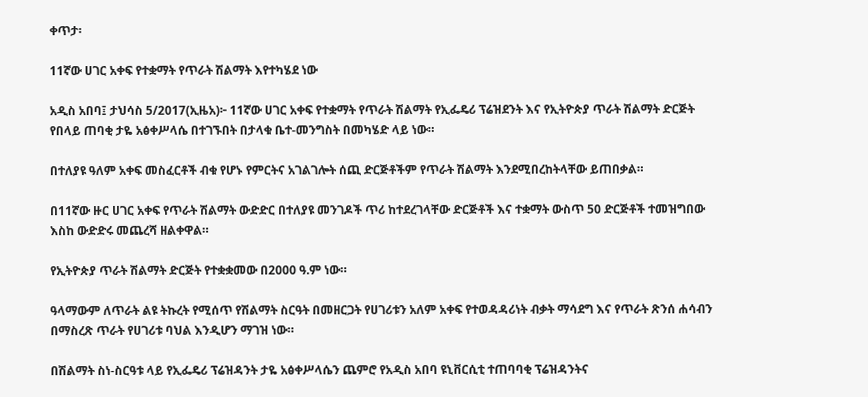ቀጥታ፡

11ኛው ሀገር አቀፍ የተቋማት የጥራት ሽልማት እየተካሄደ ነው

አዲስ አበባ፤ ታህሳስ 5/2017(ኢዜአ)፦ 11ኛው ሀገር አቀፍ የተቋማት የጥራት ሽልማት የኢፌዴሪ ፕሬዝደንት እና የኢትዮጵያ ጥራት ሽልማት ድርጅት የበላይ ጠባቂ ታዬ አፅቀሥላሴ በተገኙበት በታላቁ ቤተ-መንግስት በመካሄድ ላይ ነው።

በተለያዩ ዓለም አቀፍ መስፈርቶች ብቁ የሆኑ የምርትና አገልገሎት ሰጪ ድርጅቶችም የጥራት ሽልማት እንደሚበረከትላቸው ይጠበቃል።

በ11ኛው ዙር ሀገር አቀፍ የጥራት ሽልማት ውድድር በተለያዩ መንገዶች ጥሪ ከተደረገላቸው ድርጅቶች እና ተቋማት ውስጥ 50 ድርጅቶች ተመዝግበው እስከ ውድድሩ መጨረሻ ዘልቀዋል።

የኢትዮጵያ ጥራት ሽልማት ድርጅት የተቋቋመው በ2000 ዓ.ም ነው።

ዓላማውም ለጥራት ልዩ ትኩረት የሚሰጥ የሽልማት ስርዓት በመዘርጋት የሀገሪቱን አለም አቀፍ የተወዳዳሪነት ብቃት ማሳደግ እና የጥራት ጽንሰ ሐሳብን በማስረጽ ጥራት የሀገሪቱ ባህል እንዲሆን ማገዝ ነው።

በሽልማት ስነ-ስርዓቱ ላይ የኢፌዴሪ ፕሬዝዳንት ታዬ አፅቀሥላሴን ጨምሮ የአዲስ አበባ ዩኒቨርሲቲ ተጠባባቂ ፕሬዝዳንትና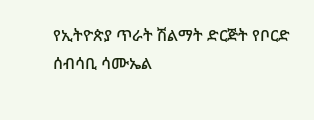የኢትዮጵያ ጥራት ሽልማት ድርጅት የቦርድ ሰብሳቢ ሳሙኤል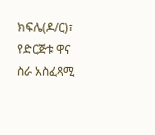ክፍሌ(ዶ/ር)፣ የድርጅቱ ዋና ስራ አስፈጻሚ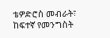ቴዎድሮስ መብራት፣ ከፍተኛ የመንግስት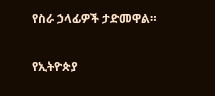የስራ ኃላፊዎች ታድመዋል።

የኢትዮጵያ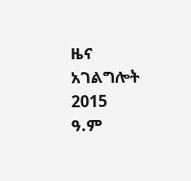ዜና አገልግሎት
2015
ዓ.ም